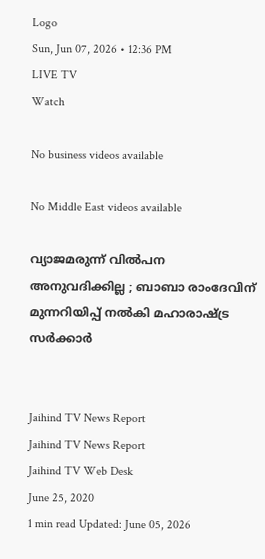Logo
Sun, Jun 07, 2026 • 12:36 PM
LIVE TV
Watch

No business videos available

No Middle East videos available

വ്യാജമരുന്ന് വില്‍പന അനുവദിക്കില്ല ; ബാബാ രാംദേവിന് മുന്നറിയിപ്പ് നല്‍കി മഹാരാഷ്ട്ര സർക്കാർ


Jaihind TV News Report
Jaihind TV News Report
Jaihind TV Web Desk
June 25, 2020
1 min read Updated: June 05, 2026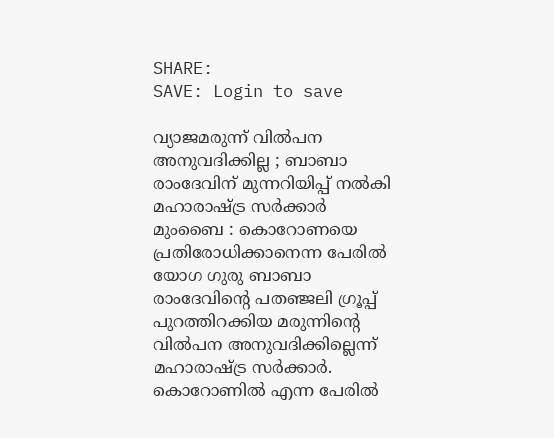SHARE:
SAVE: Login to save

വ്യാജമരുന്ന് വില്‍പന അനുവദിക്കില്ല ; ബാബാ രാംദേവിന് മുന്നറിയിപ്പ് നല്‍കി മഹാരാഷ്ട്ര സർക്കാർ
മുംബൈ : കൊറോണയെ പ്രതിരോധിക്കാനെന്ന പേരില്‍ യോഗ ഗുരു ബാബാ രാംദേവിന്‍റെ പതഞ്ജലി ഗ്രൂപ്പ് പുറത്തിറക്കിയ മരുന്നിന്‍റെ വില്‍പന അനുവദിക്കില്ലെന്ന് മഹാരാഷ്ട്ര സർക്കാർ. കൊറോണില്‍ എന്ന പേരില്‍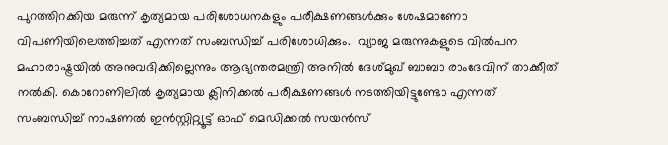പുറത്തിറക്കിയ മരുന്ന് കൃത്യമായ പരിശോധനകളും പരീക്ഷണങ്ങള്‍ക്കും ശേഷമാണോ വിപണിയിലെത്തിച്ചത് എന്നത് സംബന്ധിച്ച് പരിശോധിക്കും.  വ്യാജ മരുന്നുകളുടെ വില്‍പന മഹാരാഷ്ട്രയില്‍ അനുവദിക്കില്ലെന്നും ആഭ്യന്തരമന്ത്രി അനില്‍ ദേശ്മുഖ് ബാബാ രാംദേവിന് താക്കീത് നല്‍കി. കൊറോണിലില്‍ കൃത്യമായ ക്ലിനിക്കല്‍ പരീക്ഷണങ്ങള്‍ നടത്തിയിട്ടുണ്ടോ എന്നത് സംബന്ധിച്ച് നാഷണല്‍ ഇന്‍സ്റ്റിറ്റ്യൂട്ട് ഓഫ് മെഡിക്കല്‍ സയന്‍സ്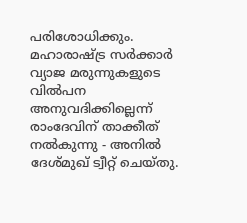പരിശോധിക്കും. മഹാരാഷ്ട്ര സര്‍ക്കാര്‍ വ്യാജ മരുന്നുകളുടെ വില്‍പന അനുവദിക്കില്ലെന്ന് രാംദേവിന് താക്കീത് നല്‍കുന്നു - അനില്‍ ദേശ്മുഖ് ട്വീറ്റ് ചെയ്തു.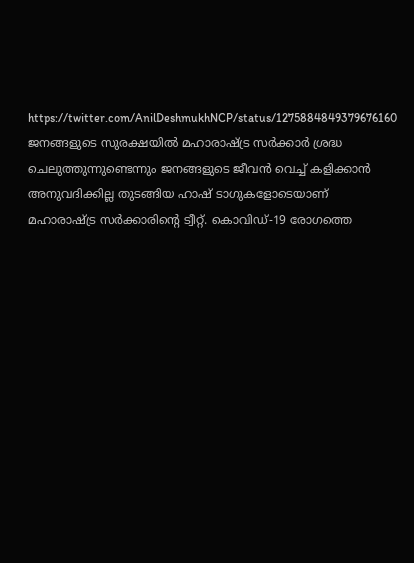https://twitter.com/AnilDeshmukhNCP/status/1275884849379676160     ജനങ്ങളുടെ സുരക്ഷയില്‍ മഹാരാഷ്ട്ര സർക്കാര്‍ ശ്രദ്ധ ചെലുത്തുന്നുണ്ടെന്നും ജനങ്ങളുടെ ജീവന്‍ വെച്ച് കളിക്കാന്‍ അനുവദിക്കില്ല തുടങ്ങിയ ഹാഷ് ടാഗുകളോടെയാണ് മഹാരാഷ്ട്ര സർക്കാരിന്‍റെ ട്വീറ്റ്. കൊവിഡ്-19 രോഗത്തെ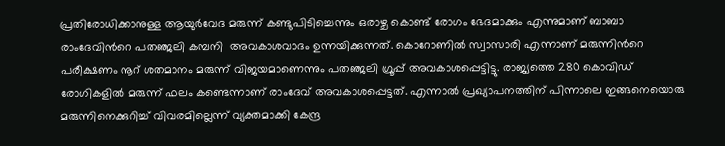പ്രതിരോധിക്കാനുള്ള ആയുര്‍വേദ മരുന്ന് കണ്ടുപിടിച്ചെന്നും ഒരാഴ്ച കൊണ്ട് രോഗം ഭേദമാക്കും എന്നുമാണ് ബാബാ രാംദേവിന്‍റെ പതഞ്ജലി കമ്പനി  അവകാശവാദം ഉന്നയിക്കുന്നത്. കൊറോണില്‍ സ്വാസാരി എന്നാണ് മരുന്നിന്‍റെ പരീക്ഷണം നൂറ് ശതമാനം മരുന്ന് വിജയമാണെന്നും പതഞ്ജലി ഗ്രൂപ്പ് അവകാശപ്പെട്ടിട്ടു. രാജ്യത്തെ 280 കൊവിഡ് രോഗികളില്‍ മരുന്ന് ഫലം കണ്ടെന്നാണ് രാംദേവ് അവകാശപ്പെട്ടത്. എന്നാല്‍ പ്രഖ്യാപനത്തിന് പിന്നാലെ ഇങ്ങനെയൊരു മരുന്നിനെക്കുറിച്ച് വിവരമില്ലെന്ന് വ്യക്തമാക്കി കേന്ദ്ര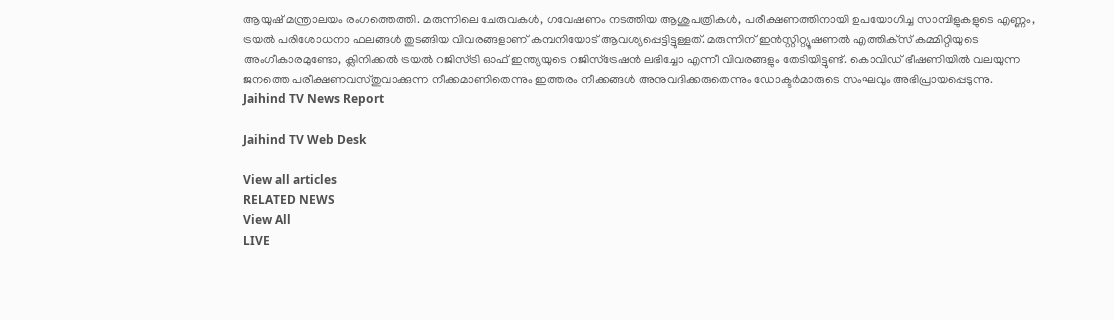ആയുഷ് മന്ത്രാലയം രംഗത്തെത്തി. മരുന്നിലെ ചേരുവകള്‍, ഗവേഷണം നടത്തിയ ആശുപത്രികള്‍, പരീക്ഷണത്തിനായി ഉപയോഗിച്ച സാമ്പിളുകളുടെ എണ്ണം, ട്രയല്‍ പരിശോധനാ ഫലങ്ങള്‍ തുടങ്ങിയ വിവരങ്ങളാണ് കമ്പനിയോട് ആവശ്യപ്പെട്ടിട്ടുള്ളത്. മരുന്നിന് ഇന്‍സ്റ്റിറ്റ്യൂഷണല്‍ എത്തിക്‌സ് കമ്മിറ്റിയുടെ അംഗീകാരമുണ്ടോ, ക്ലിനിക്കല്‍ ട്രയല്‍ റജിസ്ട്രി ഓഫ് ഇന്ത്യയുടെ റജിസ്‌ട്രേഷന്‍ ലഭിച്ചോ എന്നീ വിവരങ്ങളും തേടിയിട്ടുണ്ട്. കൊവിഡ് ഭീഷണിയില്‍ വലയുന്ന ജനത്തെ പരീക്ഷണവസ്തുവാക്കുന്ന നീക്കമാണിതെന്നും ഇത്തരം നീക്കങ്ങള്‍ അനുവദിക്കരുതെന്നും ഡോക്ടർമാരുടെ സംഘവും അഭിപ്രായപ്പെടുന്നു.
Jaihind TV News Report

Jaihind TV Web Desk

View all articles
RELATED NEWS
View All
LIVE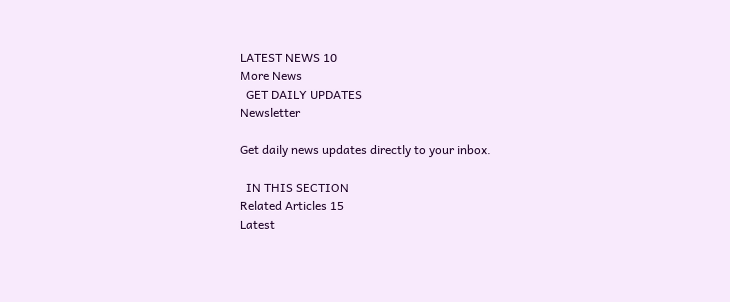LATEST NEWS 10
More News
  GET DAILY UPDATES
Newsletter

Get daily news updates directly to your inbox.

  IN THIS SECTION
Related Articles 15
Latest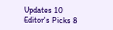Updates 10
Editor's Picks 8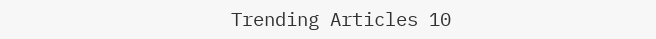Trending Articles 10